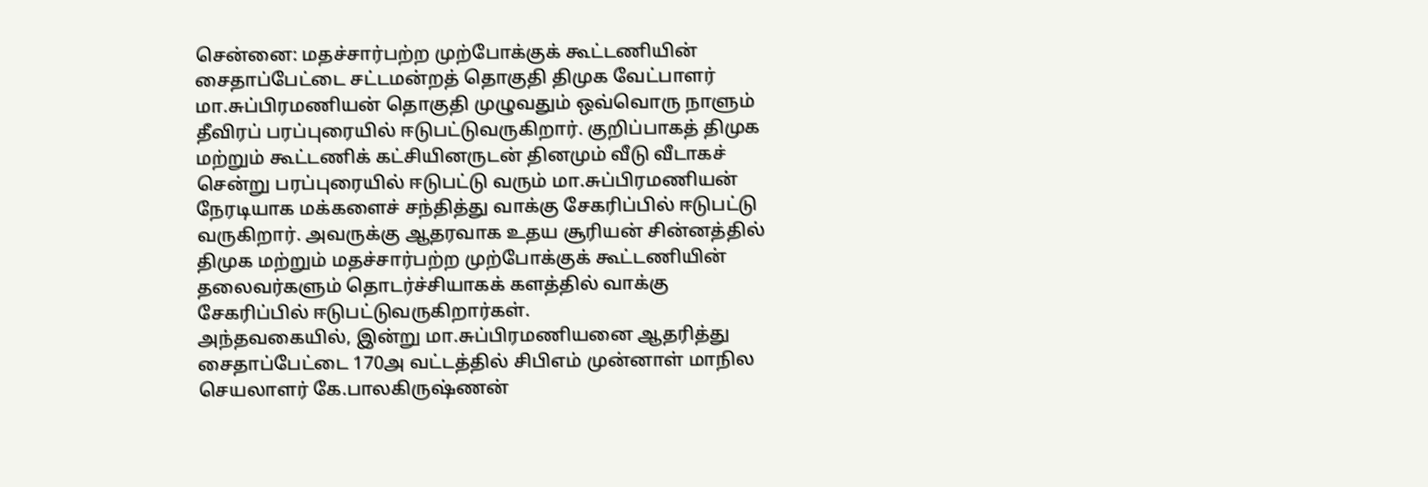சென்னை: மதச்சார்பற்ற முற்போக்குக் கூட்டணியின் சைதாப்பேட்டை சட்டமன்றத் தொகுதி திமுக வேட்பாளர் மா.சுப்பிரமணியன் தொகுதி முழுவதும் ஒவ்வொரு நாளும் தீவிரப் பரப்புரையில் ஈடுபட்டுவருகிறார். குறிப்பாகத் திமுக மற்றும் கூட்டணிக் கட்சியினருடன் தினமும் வீடு வீடாகச் சென்று பரப்புரையில் ஈடுபட்டு வரும் மா.சுப்பிரமணியன் நேரடியாக மக்களைச் சந்தித்து வாக்கு சேகரிப்பில் ஈடுபட்டு வருகிறார். அவருக்கு ஆதரவாக உதய சூரியன் சின்னத்தில் திமுக மற்றும் மதச்சார்பற்ற முற்போக்குக் கூட்டணியின் தலைவர்களும் தொடர்ச்சியாகக் களத்தில் வாக்கு சேகரிப்பில் ஈடுபட்டுவருகிறார்கள்.
அந்தவகையில், இன்று மா.சுப்பிரமணியனை ஆதரித்து சைதாப்பேட்டை 170அ வட்டத்தில் சிபிஎம் முன்னாள் மாநில செயலாளர் கே.பாலகிருஷ்ணன்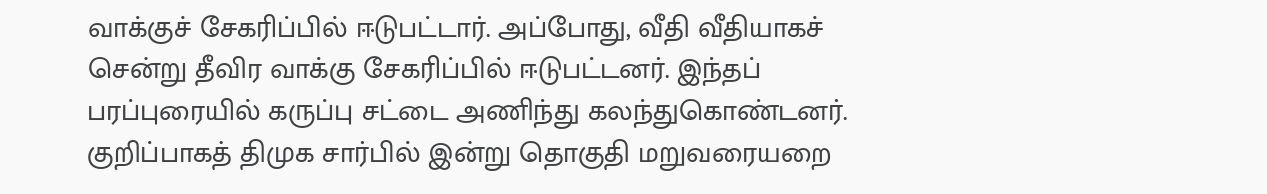வாக்குச் சேகரிப்பில் ஈடுபட்டார். அப்போது, வீதி வீதியாகச் சென்று தீவிர வாக்கு சேகரிப்பில் ஈடுபட்டனர். இந்தப் பரப்புரையில் கருப்பு சட்டை அணிந்து கலந்துகொண்டனர். குறிப்பாகத் திமுக சார்பில் இன்று தொகுதி மறுவரையறை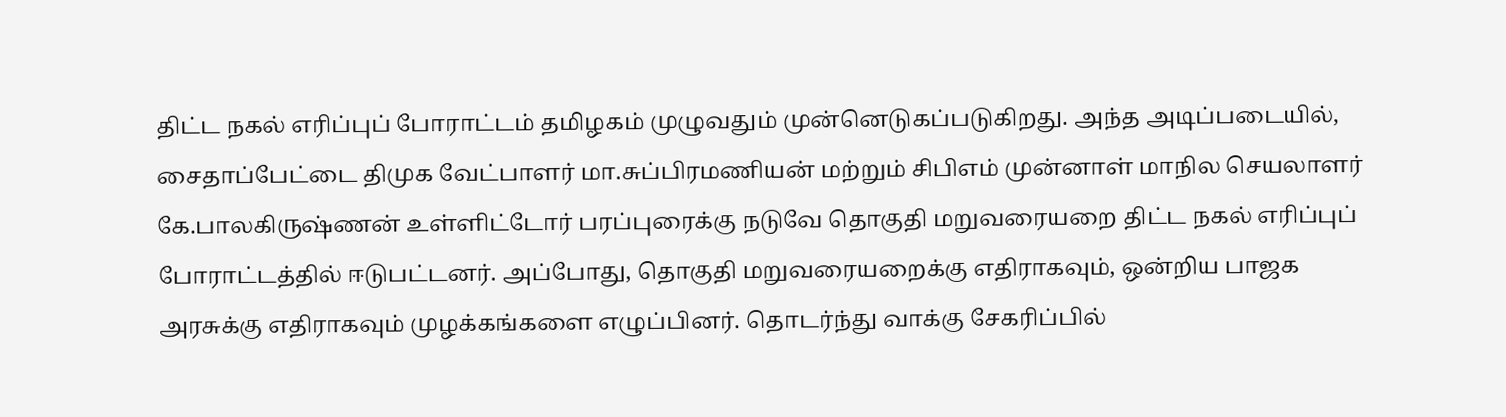திட்ட நகல் எரிப்புப் போராட்டம் தமிழகம் முழுவதும் முன்னெடுகப்படுகிறது. அந்த அடிப்படையில், சைதாப்பேட்டை திமுக வேட்பாளர் மா.சுப்பிரமணியன் மற்றும் சிபிஎம் முன்னாள் மாநில செயலாளர் கே.பாலகிருஷ்ணன் உள்ளிட்டோர் பரப்புரைக்கு நடுவே தொகுதி மறுவரையறை திட்ட நகல் எரிப்புப் போராட்டத்தில் ஈடுபட்டனர். அப்போது, தொகுதி மறுவரையறைக்கு எதிராகவும், ஒன்றிய பாஜக அரசுக்கு எதிராகவும் முழக்கங்களை எழுப்பினர். தொடர்ந்து வாக்கு சேகரிப்பில்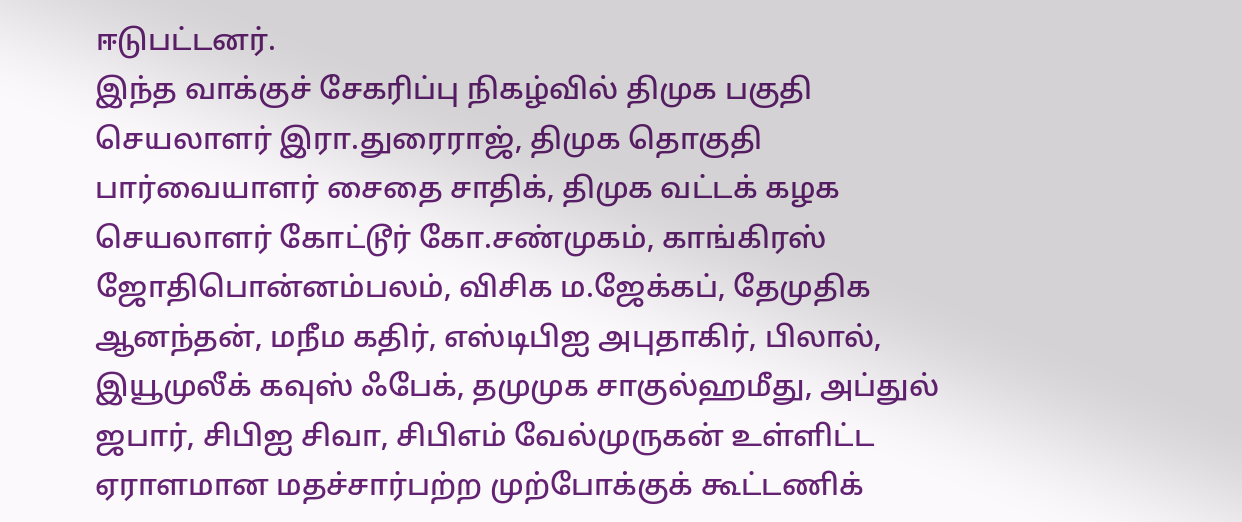ஈடுபட்டனர்.
இந்த வாக்குச் சேகரிப்பு நிகழ்வில் திமுக பகுதி செயலாளர் இரா.துரைராஜ், திமுக தொகுதி பார்வையாளர் சைதை சாதிக், திமுக வட்டக் கழக செயலாளர் கோட்டூர் கோ.சண்முகம், காங்கிரஸ் ஜோதிபொன்னம்பலம், விசிக ம.ஜேக்கப், தேமுதிக ஆனந்தன், மநீம கதிர், எஸ்டிபிஐ அபுதாகிர், பிலால், இயூமுலீக் கவுஸ் ஃபேக், தமுமுக சாகுல்ஹமீது, அப்துல் ஜபார், சிபிஐ சிவா, சிபிஎம் வேல்முருகன் உள்ளிட்ட ஏராளமான மதச்சார்பற்ற முற்போக்குக் கூட்டணிக்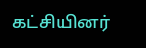கட்சியினர்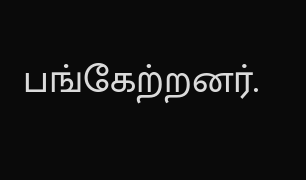பங்கேற்றனர்.